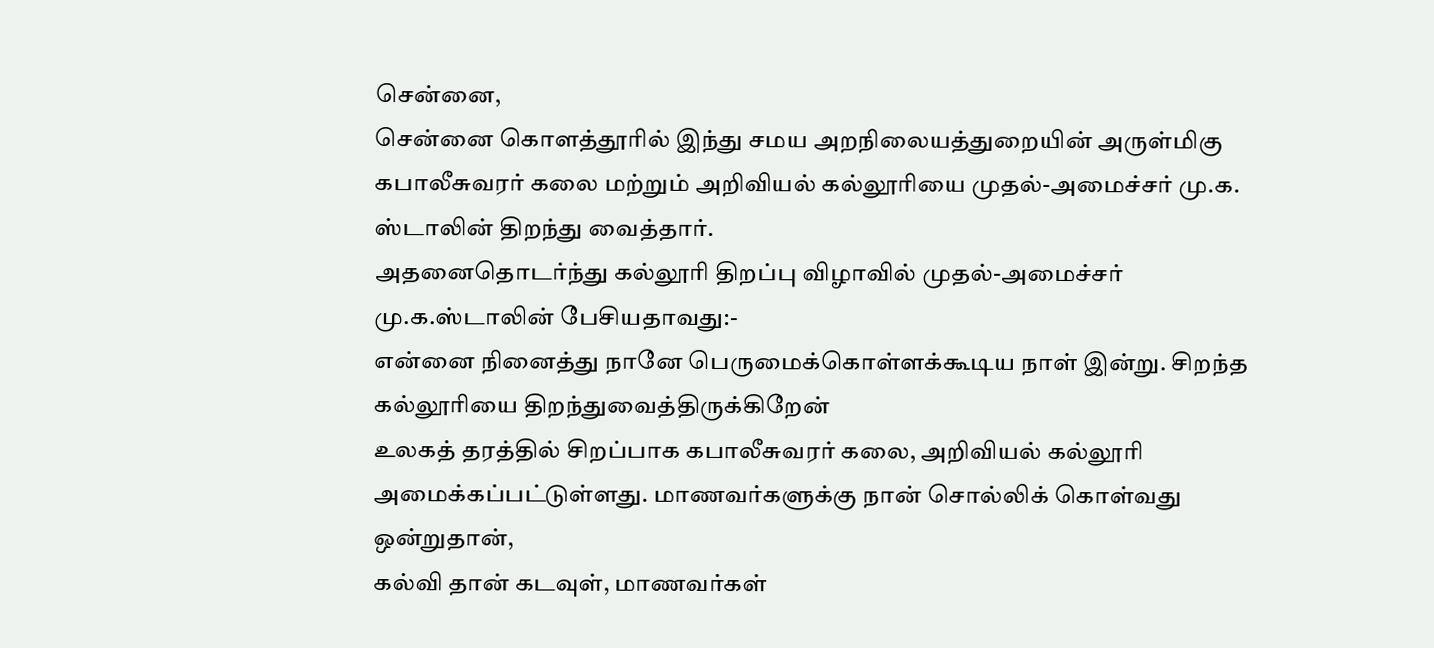சென்னை,
சென்னை கொளத்தூரில் இந்து சமய அறநிலையத்துறையின் அருள்மிகு கபாலீசுவரர் கலை மற்றும் அறிவியல் கல்லூரியை முதல்-அமைச்சர் மு.க. ஸ்டாலின் திறந்து வைத்தார்.
அதனைதொடர்ந்து கல்லூரி திறப்பு விழாவில் முதல்-அமைச்சர் மு.க.ஸ்டாலின் பேசியதாவது:-
என்னை நினைத்து நானே பெருமைக்கொள்ளக்கூடிய நாள் இன்று. சிறந்த கல்லூரியை திறந்துவைத்திருக்கிறேன்
உலகத் தரத்தில் சிறப்பாக கபாலீசுவரர் கலை, அறிவியல் கல்லூரி அமைக்கப்பட்டுள்ளது. மாணவர்களுக்கு நான் சொல்லிக் கொள்வது ஒன்றுதான்,
கல்வி தான் கடவுள், மாணவர்கள்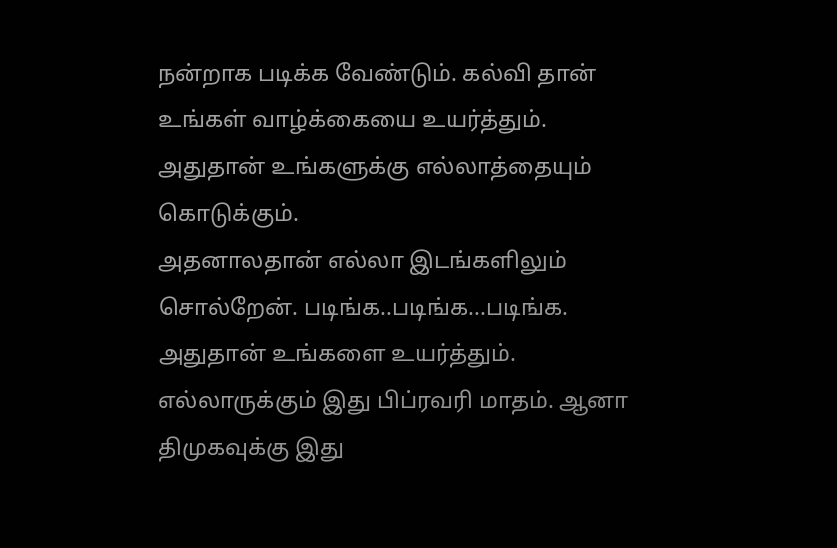நன்றாக படிக்க வேண்டும். கல்வி தான் உங்கள் வாழ்க்கையை உயர்த்தும். அதுதான் உங்களுக்கு எல்லாத்தையும் கொடுக்கும்.
அதனாலதான் எல்லா இடங்களிலும் சொல்றேன். படிங்க..படிங்க...படிங்க. அதுதான் உங்களை உயர்த்தும்.
எல்லாருக்கும் இது பிப்ரவரி மாதம். ஆனா திமுகவுக்கு இது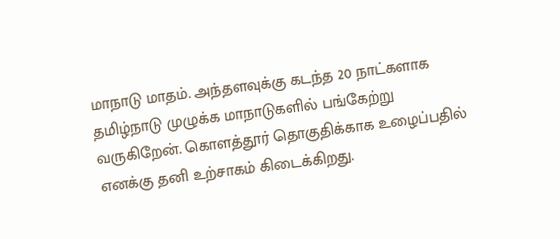மாநாடு மாதம். அந்தளவுக்கு கடந்த 20 நாட்களாக தமிழ்நாடு முழுக்க மாநாடுகளில் பங்கேற்று வருகிறேன். கொளத்தூர் தொகுதிக்காக உழைப்பதில் எனக்கு தனி உற்சாகம் கிடைக்கிறது.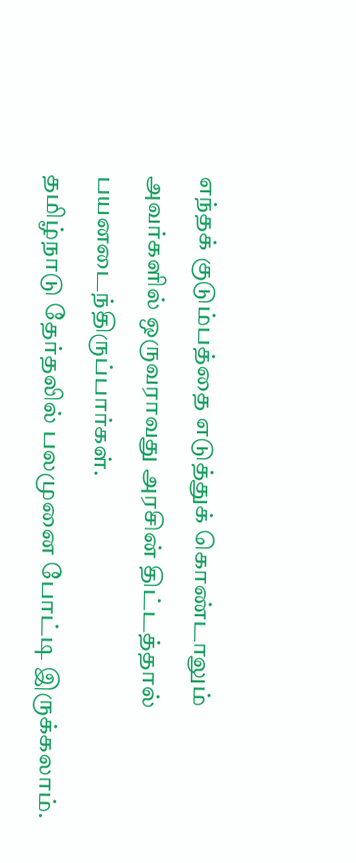எந்தக் குடும்பத்தை எடுத்துக் கொண்டாலும் அவர்களில் ஒருவராவது அரசின் திட்டத்தால் பயனடைந்திருப்பார்கள்.
தமிழ்நாடு தேர்தலில் பலமுனை போட்டி இருக்கலாம்.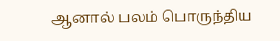ஆனால் பலம் பொருந்திய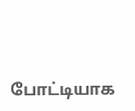போட்டியாக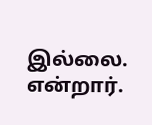இல்லை. என்றார்.